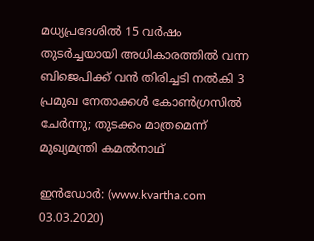മധ്യപ്രദേശില്‍ 15 വര്‍ഷം തുടര്‍ച്ചയായി അധികാരത്തില്‍ വന്ന ബിജെപിക്ക് വന്‍ തിരിച്ചടി നല്‍കി 3 പ്രമുഖ നേതാക്കള്‍ കോണ്‍ഗ്രസില്‍ ചേര്‍ന്നു; തുടക്കം മാത്രമെന്ന് മുഖ്യമന്ത്രി കമല്‍നാഥ്

ഇന്‍ഡോര്‍: (www.kvartha.com 03.03.2020)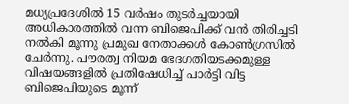മധ്യപ്രദേശില്‍ 15 വര്‍ഷം തുടര്‍ച്ചയായി അധികാരത്തില്‍ വന്ന ബിജെപിക്ക് വന്‍ തിരിച്ചടി നല്‍കി മൂന്നു പ്രമുഖ നേതാക്കള്‍ കോണ്‍ഗ്രസില്‍ ചേര്‍ന്നു. പൗരത്വ നിയമ ഭേദഗതിയടക്കമുള്ള വിഷയങ്ങളില്‍ പ്രതിഷേധിച്ച് പാര്‍ട്ടി വിട്ട ബിജെപിയുടെ മൂന്ന്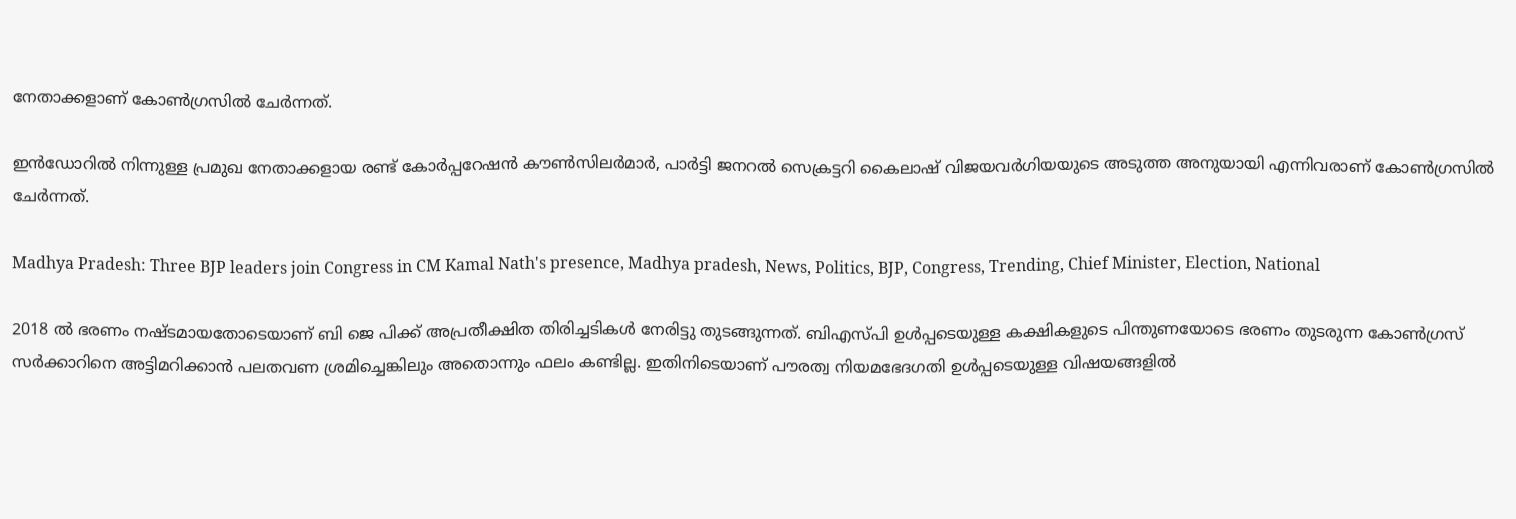നേതാക്കളാണ് കോണ്‍ഗ്രസില്‍ ചേര്‍ന്നത്.

ഇന്‍ഡോറില്‍ നിന്നുള്ള പ്രമുഖ നേതാക്കളായ രണ്ട് കോര്‍പ്പറേഷന്‍ കൗണ്‍സിലര്‍മാര്‍, പാര്‍ട്ടി ജനറല്‍ സെക്രട്ടറി കൈലാഷ് വിജയവര്‍ഗിയയുടെ അടുത്ത അനുയായി എന്നിവരാണ് കോണ്‍ഗ്രസില്‍ ചേര്‍ന്നത്.

Madhya Pradesh: Three BJP leaders join Congress in CM Kamal Nath's presence, Madhya pradesh, News, Politics, BJP, Congress, Trending, Chief Minister, Election, National

2018 ല്‍ ഭരണം നഷ്ടമായതോടെയാണ് ബി ജെ പിക്ക് അപ്രതീക്ഷിത തിരിച്ചടികള്‍ നേരിട്ടു തുടങ്ങുന്നത്. ബിഎസ്പി ഉള്‍പ്പടെയുള്ള കക്ഷികളുടെ പിന്തുണയോടെ ഭരണം തുടരുന്ന കോണ്‍ഗ്രസ് സര്‍ക്കാറിനെ അട്ടിമറിക്കാന്‍ പലതവണ ശ്രമിച്ചെങ്കിലും അതൊന്നും ഫലം കണ്ടില്ല. ഇതിനിടെയാണ് പൗരത്വ നിയമഭേദഗതി ഉള്‍പ്പടെയുള്ള വിഷയങ്ങളില്‍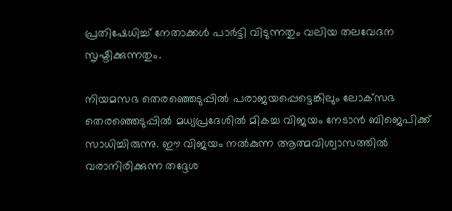പ്രതിഷേധിച്ച് നേതാക്കള്‍ പാര്‍ട്ടി വിടുന്നതും വലിയ തലവേദന സൃഷ്ടിക്കുന്നതും.

നിയമസഭ തെരഞ്ഞെടുപ്പില്‍ പരാജയപ്പെട്ടെങ്കിലും ലോക്‌സഭ തെരഞ്ഞെടുപ്പില്‍ മധ്യപ്രദേശില്‍ മികച്ച വിജയം നേടാന്‍ ബിജെപിക്ക് സാധിച്ചിരുന്നു. ഈ വിജയം നല്‍കുന്ന ആത്മവിശ്വാസത്തില്‍ വരാനിരിക്കുന്ന തദ്ദേശ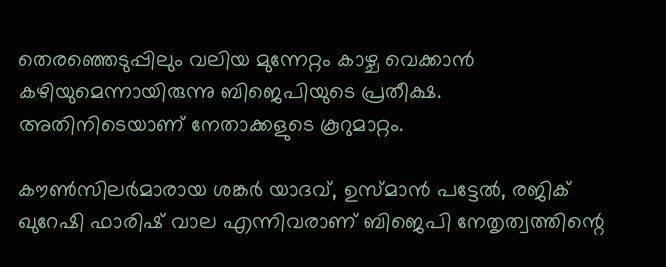തെരഞ്ഞെടുപ്പിലും വലിയ മുന്നേറ്റം കാഴ്ച വെക്കാന്‍ കഴിയുമെന്നായിരുന്നു ബിജെപിയുടെ പ്രതീക്ഷ. അതിനിടെയാണ് നേതാക്കളുടെ കൂറുമാറ്റം.

കൗണ്‍സിലര്‍മാരായ ശങ്കര്‍ യാദവ്, ഉസ്മാന്‍ പട്ടേല്‍, രജിക് ഖുറേഷി ഫാരിഷ് വാല എന്നിവരാണ് ബിജെപി നേതൃത്വത്തിന്റെ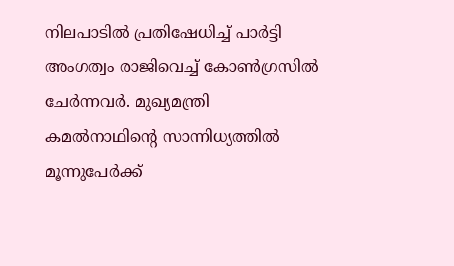നിലപാടില്‍ പ്രതിഷേധിച്ച് പാര്‍ട്ടി അംഗത്വം രാജിവെച്ച് കോണ്‍ഗ്രസില്‍ ചേര്‍ന്നവര്‍. മുഖ്യമന്ത്രി കമല്‍നാഥിന്റെ സാന്നിധ്യത്തില്‍ മൂന്നുപേര്‍ക്ക്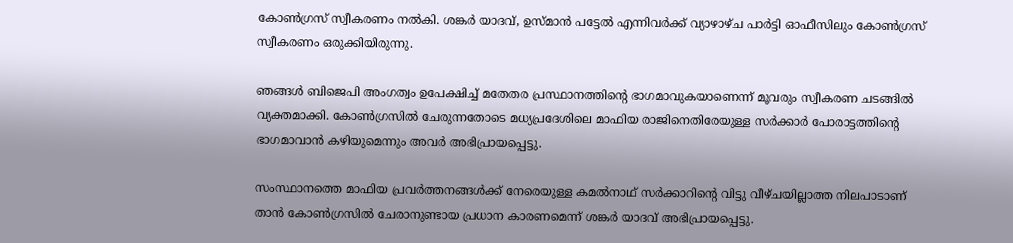കോണ്‍ഗ്രസ് സ്വീകരണം നല്‍കി. ശങ്കര്‍ യാദവ്, ഉസ്മാന്‍ പട്ടേല്‍ എന്നിവര്‍ക്ക് വ്യാഴാഴ്ച പാര്‍ട്ടി ഓഫീസിലും കോണ്‍ഗ്രസ് സ്വീകരണം ഒരുക്കിയിരുന്നു.

ഞങ്ങള്‍ ബിജെപി അംഗത്വം ഉപേക്ഷിച്ച് മതേതര പ്രസ്ഥാനത്തിന്റെ ഭാഗമാവുകയാണെന്ന് മൂവരും സ്വീകരണ ചടങ്ങില്‍ വ്യക്തമാക്കി. കോണ്‍ഗ്രസില്‍ ചേരുന്നതോടെ മധ്യപ്രദേശിലെ മാഫിയ രാജിനെതിരേയുള്ള സര്‍ക്കാര്‍ പോരാട്ടത്തിന്റെ ഭാഗമാവാന്‍ കഴിയുമെന്നും അവര്‍ അഭിപ്രായപ്പെട്ടു.

സംസ്ഥാനത്തെ മാഫിയ പ്രവര്‍ത്തനങ്ങള്‍ക്ക് നേരെയുള്ള കമല്‍നാഥ് സര്‍ക്കാറിന്റെ വിട്ടു വീഴ്ചയില്ലാത്ത നിലപാടാണ് താന്‍ കോണ്‍ഗ്രസില്‍ ചേരാനുണ്ടായ പ്രധാന കാരണമെന്ന് ശങ്കര്‍ യാദവ് അഭിപ്രായപ്പെട്ടു.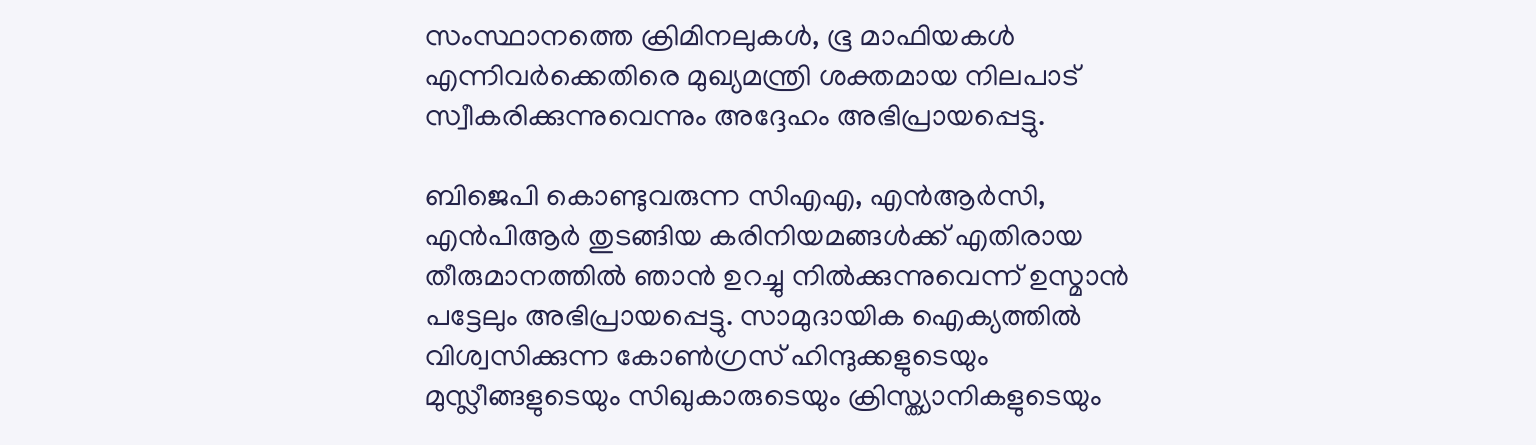സംസ്ഥാനത്തെ ക്രിമിനലുകള്‍, ഭൂ മാഫിയകള്‍ എന്നിവര്‍ക്കെതിരെ മുഖ്യമന്ത്രി ശക്തമായ നിലപാട് സ്വീകരിക്കുന്നുവെന്നും അദ്ദേഹം അഭിപ്രായപ്പെട്ടു.

ബിജെപി കൊണ്ടുവരുന്ന സിഎഎ, എന്‍ആര്‍സി, എന്‍പിആര്‍ തുടങ്ങിയ കരിനിയമങ്ങള്‍ക്ക് എതിരായ തീരുമാനത്തില്‍ ഞാന്‍ ഉറച്ചു നില്‍ക്കുന്നുവെന്ന് ഉസ്മാന്‍ പട്ടേലും അഭിപ്രായപ്പെട്ടു. സാമുദായിക ഐക്യത്തില്‍ വിശ്വസിക്കുന്ന കോണ്‍ഗ്രസ് ഹിന്ദുക്കളുടെയും മുസ്ലീങ്ങളുടെയും സിഖുകാരുടെയും ക്രിസ്ത്യാനികളുടെയും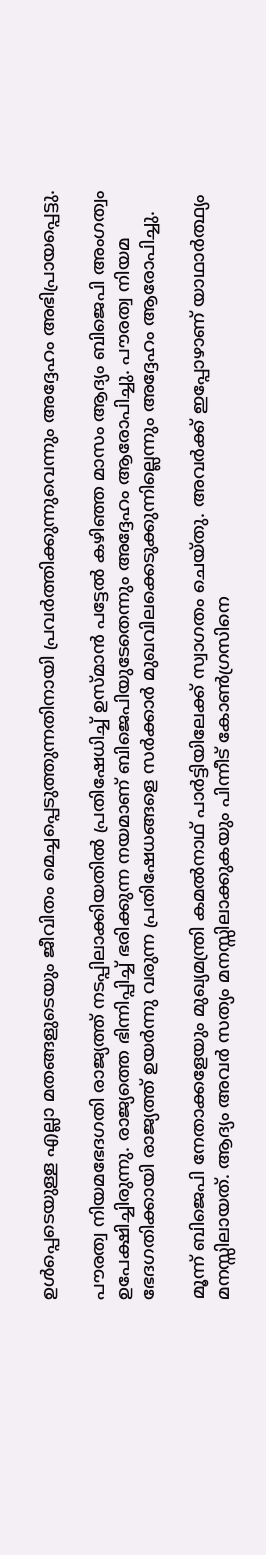ഉള്‍പ്പെടെയുള്ള എല്ലാ മതങ്ങളുടെയും ജീവിതം മെച്ചപ്പെടുത്തുന്നതിനായി പ്രവര്‍ത്തിക്കുന്നുവെന്നും അദ്ദേഹം അഭിപ്രായപ്പെട്ടു.

പൗരത്വ നിയമഭേദഗതി രാജ്യത്ത് നടപ്പിലാക്കിയതില്‍ പ്രതിഷേധിച്ച് ഉസ്മാന്‍ പട്ടേല്‍ കഴിഞ്ഞ മാസം ആദ്യം ബിജെപി അംഗത്വം ഉപേക്ഷിച്ചിരുന്നു. രാജ്യത്തെ ഭിന്നിപ്പിച്ച് ഭരിക്കുന്ന നയമാണ് ബിജെപിയുടേതെന്നും അദ്ദേഹം ആരോപിച്ചു. പൗരത്വ നിയമ ഭേദഗതിക്കായി രാജ്യത്ത് ഉയര്‍ന്നു വരുന്ന പ്രതിഷേധങ്ങളെ സര്‍ക്കാര്‍ മുഖവിലക്കെടുക്കുന്നില്ലെന്നും അദ്ദേഹം ആരോപിച്ചു.

മൂന്ന് ബിജെപി നേതാക്കളേയും മുഖ്യമന്ത്രി കമല്‍നാഥ് പാര്‍ട്ടിയിലേക്ക് സ്വാഗതം ചെയ്തു. അവര്‍ക്ക് ഇപ്പോഴാണ് യാഥാര്‍ത്ഥ്യം മനസ്സിലായത്. ആദ്യം അവര്‍ സത്യം മനസ്സിലാക്കുകയും പിന്നീട് കോണ്‍ഗ്രസിനെ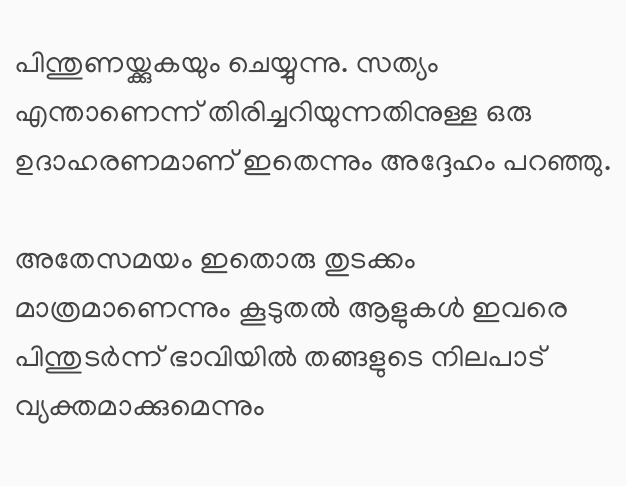പിന്തുണയ്ക്കുകയും ചെയ്യുന്നു. സത്യം എന്താണെന്ന് തിരിച്ചറിയുന്നതിനുള്ള ഒരു ഉദാഹരണമാണ് ഇതെന്നും അദ്ദേഹം പറഞ്ഞു.

അതേസമയം ഇതൊരു തുടക്കം മാത്രമാണെന്നും കൂടുതല്‍ ആളുകള്‍ ഇവരെ പിന്തുടര്‍ന്ന് ഭാവിയില്‍ തങ്ങളുടെ നിലപാട് വ്യക്തമാക്കുമെന്നും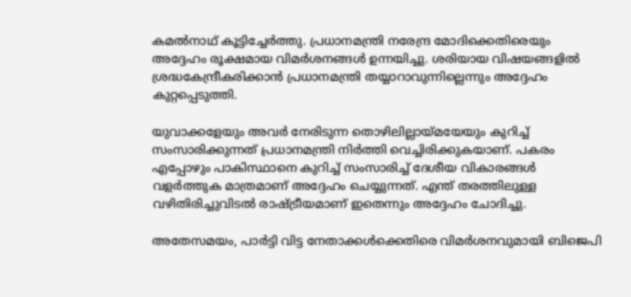കമല്‍നാഥ് കൂട്ടിച്ചേര്‍ത്തു. പ്രധാനമന്ത്രി നരേന്ദ്ര മോദിക്കെതിരെയും അദ്ദേഹം രൂക്ഷമായ വിമര്‍ശനങ്ങള്‍ ഉന്നയിച്ചു. ശരിയായ വിഷയങ്ങളില്‍ ശ്രദ്ധകേന്ദ്രീകരിക്കാന്‍ പ്രധാനമന്ത്രി തയ്യാറാവുന്നില്ലെന്നും അദ്ദേഹം കുറ്റപ്പെടുത്തി.

യുവാക്കളേയും അവര്‍ നേരിടുന്ന തൊഴിലില്ലായ്മയേയും കുറിച്ച് സംസാരിക്കുന്നത് പ്രധാനമന്ത്രി നിര്‍ത്തി വെച്ചിരിക്കുകയാണ്. പകരം എപ്പോഴും പാകിസ്ഥാനെ കുറിച്ച് സംസാരിച്ച് ദേശീയ വികാരങ്ങള്‍ വളര്‍ത്തുക മാത്രമാണ് അദ്ദേഹം ചെയ്യുന്നത്. എന്ത് തരത്തിലുള്ള വഴിതിരിച്ചുവിടല്‍ രാഷ്ട്രീയമാണ് ഇതെന്നും അദ്ദേഹം ചോദിച്ചു.

അതേസമയം, പാര്‍ട്ടി വിട്ട നേതാക്കള്‍ക്കെതിരെ വിമര്‍ശനവുമായി ബിജെപി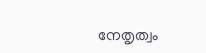നേതൃത്വം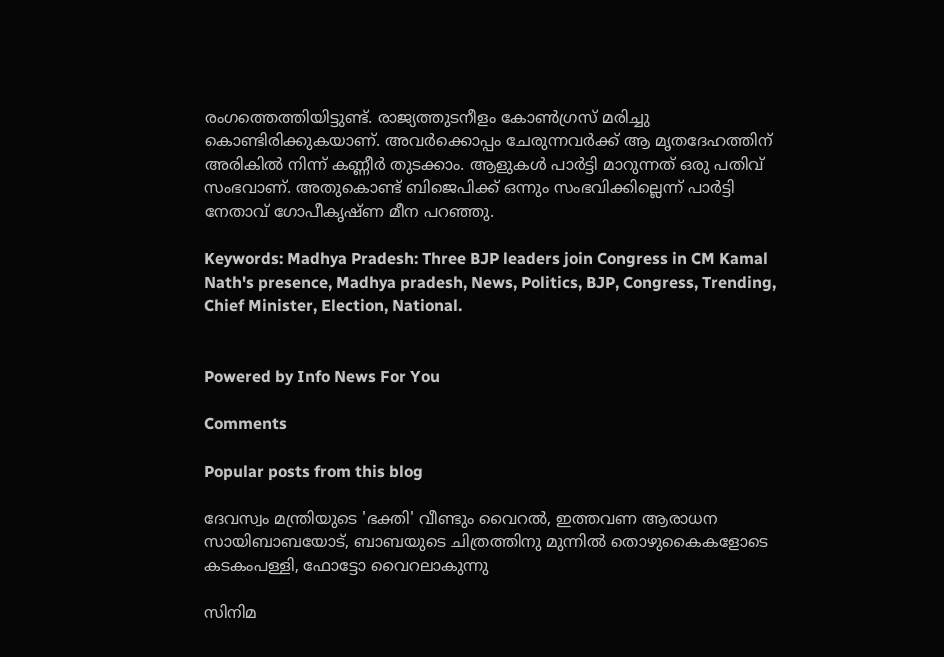രംഗത്തെത്തിയിട്ടുണ്ട്. രാജ്യത്തുടനീളം കോണ്‍ഗ്രസ് മരിച്ചു കൊണ്ടിരിക്കുകയാണ്. അവര്‍ക്കൊപ്പം ചേരുന്നവര്‍ക്ക് ആ മൃതദേഹത്തിന് അരികില്‍ നിന്ന് കണ്ണീര്‍ തുടക്കാം. ആളുകള്‍ പാര്‍ട്ടി മാറുന്നത് ഒരു പതിവ് സംഭവാണ്. അതുകൊണ്ട് ബിജെപിക്ക് ഒന്നും സംഭവിക്കില്ലെന്ന് പാര്‍ട്ടി നേതാവ് ഗോപീകൃഷ്ണ മീന പറഞ്ഞു.

Keywords: Madhya Pradesh: Three BJP leaders join Congress in CM Kamal Nath's presence, Madhya pradesh, News, Politics, BJP, Congress, Trending, Chief Minister, Election, National.


Powered by Info News For You

Comments

Popular posts from this blog

ദേവസ്വം മന്ത്രിയുടെ 'ഭക്തി' വീണ്ടും വൈറല്‍, ഇത്തവണ ആരാധന സായിബാബയോട്, ബാബയുടെ ചിത്രത്തിനു മുന്നില്‍ തൊഴുകൈകളോടെ കടകംപള്ളി, ഫോട്ടോ വൈറലാകുന്നു

സിനിമ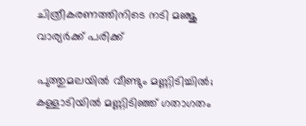ചിത്രീകരണത്തിനിടെ നടി മഞ്ജു വാര്യര്‍ക്ക് പരിക്ക്

പുത്തുമലയില്‍ വീണ്ടും മണ്ണിടിച്ചില്‍; കള്ളാടിയില്‍ മണ്ണിടിഞ്ഞ് ഗതാഗതം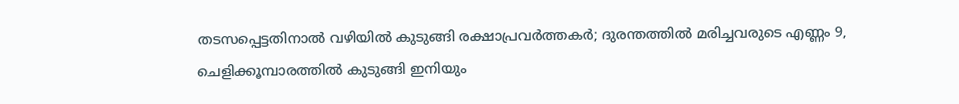തടസപ്പെട്ടതിനാല്‍ വഴിയില്‍ കുടുങ്ങി രക്ഷാപ്രവര്‍ത്തകര്‍; ദുരന്തത്തില്‍ മരിച്ചവരുടെ എണ്ണം 9, ചെളിക്കൂമ്പാരത്തില്‍ കുടുങ്ങി ഇനിയും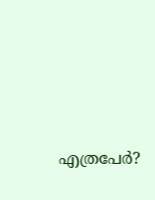എത്രപേര്‍?